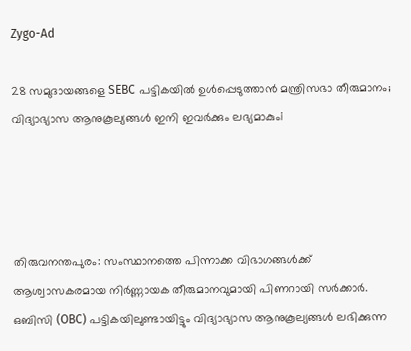Zygo-Ad

28 സമുദായങ്ങളെ SEBC പട്ടികയിൽ ഉൾപ്പെടുത്താൻ മന്ത്രിസഭാ തീരുമാനം; വിദ്യാഭ്യാസ ആനുകൂല്യങ്ങൾ ഇനി ഇവർക്കും ലഭ്യമാകുംi




തിരുവനന്തപുരം: സംസ്ഥാനത്തെ പിന്നാക്ക വിഭാഗങ്ങൾക്ക് ആശ്വാസകരമായ നിർണ്ണായക തീരുമാനവുമായി പിണറായി സർക്കാർ. ഒബിസി (OBC) പട്ടികയിലുണ്ടായിട്ടും വിദ്യാഭ്യാസ ആനുകൂല്യങ്ങൾ ലഭിക്കുന്ന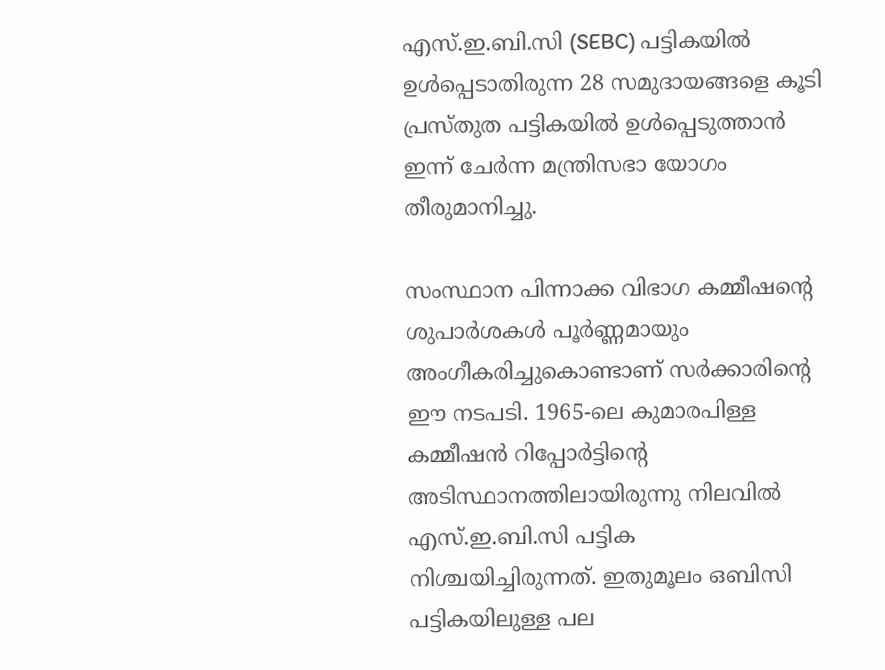എസ്‌.ഇ.ബി.സി (SEBC) പട്ടികയിൽ ഉൾപ്പെടാതിരുന്ന 28 സമുദായങ്ങളെ കൂടി പ്രസ്തുത പട്ടികയിൽ ഉൾപ്പെടുത്താൻ ഇന്ന് ചേർന്ന മന്ത്രിസഭാ യോഗം തീരുമാനിച്ചു.

സംസ്ഥാന പിന്നാക്ക വിഭാഗ കമ്മീഷന്റെ ശുപാർശകൾ പൂർണ്ണമായും അംഗീകരിച്ചുകൊണ്ടാണ് സർക്കാരിന്റെ ഈ നടപടി. 1965-ലെ കുമാരപിള്ള കമ്മീഷൻ റിപ്പോർട്ടിന്റെ അടിസ്ഥാനത്തിലായിരുന്നു നിലവിൽ എസ്‌.ഇ.ബി.സി പട്ടിക നിശ്ചയിച്ചിരുന്നത്. ഇതുമൂലം ഒബിസി പട്ടികയിലുള്ള പല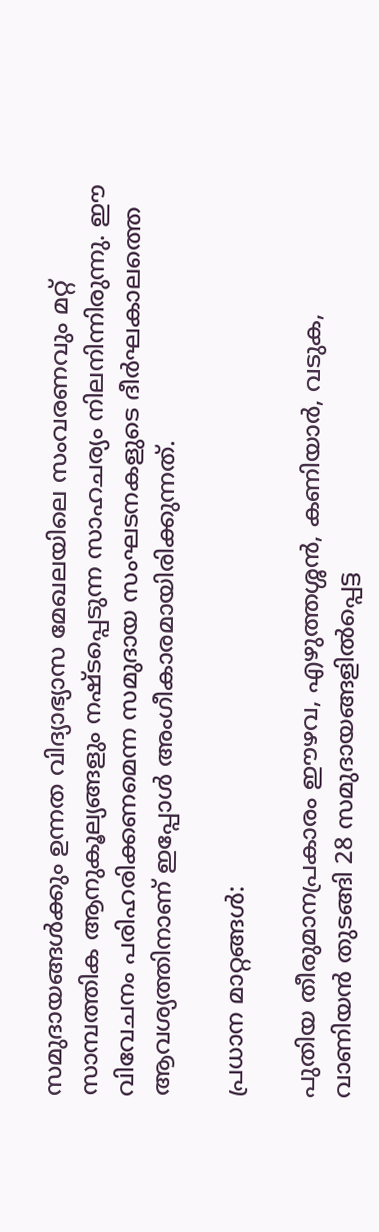സമുദായങ്ങൾക്കും ഉന്നത വിദ്യാഭ്യാസ മേഖലയിലെ സംവരണവും മറ്റ് സാമ്പത്തിക ആനുകൂല്യങ്ങളും നഷ്ടപ്പെടുന്ന സാഹചര്യം നിലനിന്നിരുന്നു. ഈ വിവേചനം പരിഹരിക്കണമെന്ന സമുദായ സംഘടനകളുടെ ദീർഘകാലത്തെ ആവശ്യത്തിനാണ് ഇപ്പോൾ അംഗീകാരമായിരിക്കുന്നത്.

പ്രധാന മാറ്റങ്ങൾ:

പുതിയ തീരുമാനപ്രകാരം ഈഴവ, എഴുത്തശ്ശൻ, കണിയാർ, വടുക, വാണിയൻ തുടങ്ങി 28 സമുദായങ്ങളിൽപ്പെട്ട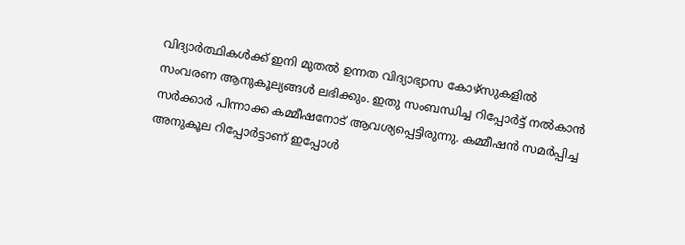വിദ്യാർത്ഥികൾക്ക് ഇനി മുതൽ ഉന്നത വിദ്യാഭ്യാസ കോഴ്‌സുകളിൽ സംവരണ ആനുകൂല്യങ്ങൾ ലഭിക്കും. ഇതു സംബന്ധിച്ച റിപ്പോർട്ട് നൽകാൻ സർക്കാർ പിന്നാക്ക കമ്മീഷനോട് ആവശ്യപ്പെട്ടിരുന്നു. കമ്മീഷൻ സമർപ്പിച്ച അനുകൂല റിപ്പോർട്ടാണ് ഇപ്പോൾ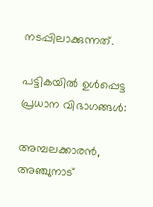നടപ്പിലാക്കുന്നത്.

പട്ടികയിൽ ഉൾപ്പെട്ട പ്രധാന വിഭാഗങ്ങൾ:

അമ്പലക്കാരൻ, അഞ്ചുനാട്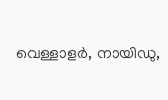വെള്ളാളർ, നായിഡു,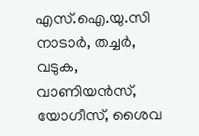എസ്.ഐ.യു.സി നാടാർ, തച്ചർ, വടുക, വാണിയൻസ്, യോഗീസ്, ശൈവ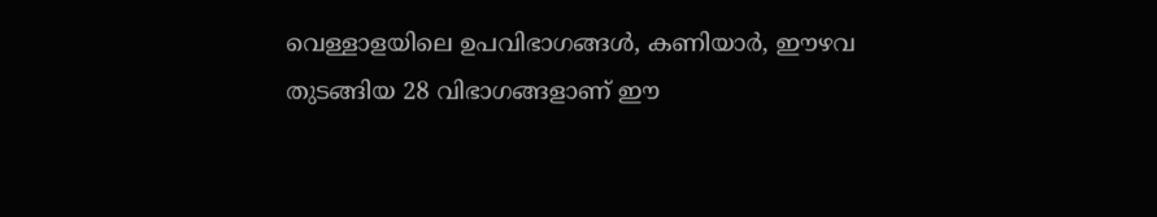വെള്ളാളയിലെ ഉപവിഭാഗങ്ങൾ, കണിയാർ, ഈഴവ തുടങ്ങിയ 28 വിഭാഗങ്ങളാണ് ഈ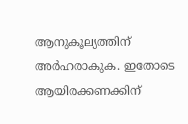ആനുകൂല്യത്തിന് അർഹരാകുക. ഇതോടെ ആയിരക്കണക്കിന്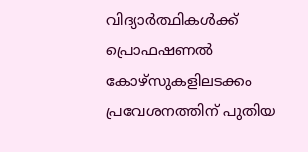വിദ്യാർത്ഥികൾക്ക് പ്രൊഫഷണൽ കോഴ്‌സുകളിലടക്കം പ്രവേശനത്തിന് പുതിയ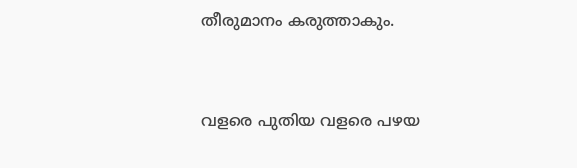തീരുമാനം കരുത്താകും.



വളരെ പുതിയ വളരെ പഴയ